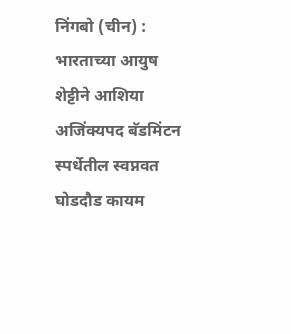निंगबो (चीन) : भारताच्या आयुष शेट्टीने आशिया अजिंक्यपद बॅडमिंटन स्पर्धेतील स्वप्नवत घोडदौड कायम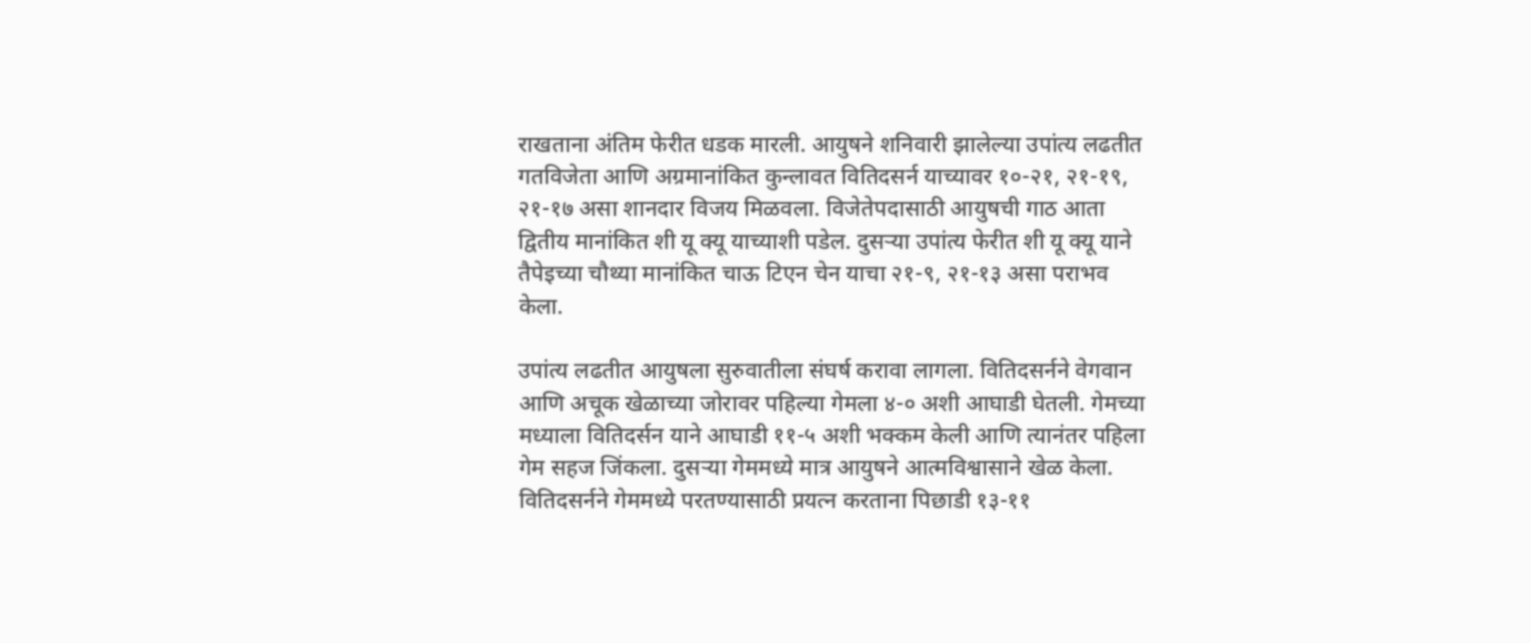राखताना अंतिम फेरीत धडक मारली. आयुषने शनिवारी झालेल्या उपांत्य लढतीत गतविजेता आणि अग्रमानांकित कुन्लावत वितिदसर्न याच्यावर १०-२१, २१-१९, २१-१७ असा शानदार विजय मिळवला. विजेतेपदासाठी आयुषची गाठ आता द्वितीय मानांकित शी यू क्यू याच्याशी पडेल. दुसर्‍या उपांत्य फेरीत शी यू क्यू याने तैपेइच्या चौथ्या मानांकित चाऊ टिएन चेन याचा २१-९, २१-१३ असा पराभव केला.

उपांत्य लढतीत आयुषला सुरुवातीला संघर्ष करावा लागला. वितिदसर्नने वेगवान आणि अचूक खेळाच्या जोरावर पहिल्या गेमला ४-० अशी आघाडी घेतली. गेमच्या मध्याला वितिदर्सन याने आघाडी ११-५ अशी भक्कम केली आणि त्यानंतर पहिला गेम सहज जिंकला. दुसर्‍या गेममध्ये मात्र आयुषने आत्मविश्वासाने खेळ केला. वितिदसर्नने गेममध्ये परतण्यासाठी प्रयत्न करताना पिछाडी १३-११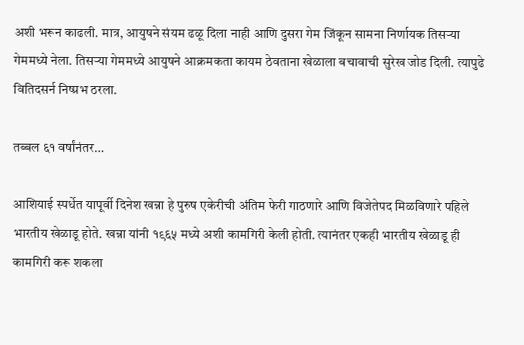अशी भरून काढली. मात्र, आयुषने संयम ढळू दिला नाही आणि दुसरा गेम जिंकून सामना निर्णायक तिसर्‍या गेममध्ये नेला. तिसर्‍या गेममध्ये आयुषने आक्रमकता कायम ठेवताना खेळाला बचावाची सुरेख जोड दिली. त्यापुढे वितिदसर्न निष्प्रभ ठरला.

तब्बल ६१ वर्षांनंतर…

आशियाई स्पर्धेत यापूर्वी दिनेश खन्ना हे पुरुष एकेरीची अंतिम फेरी गाठणारे आणि विजेतेपद मिळविणारे पहिले भारतीय खेळाडू होते. खन्ना यांनी १९६५ मध्ये अशी कामगिरी केली होती. त्यानंतर एकही भारतीय खेळाडू ही कामगिरी करू शकला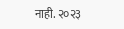नाही. २०२३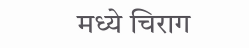मध्ये चिराग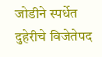जोडीने स्पर्धेत दुहेरीचे विजेतेपद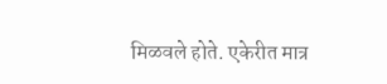मिळवले होते. एकेरीत मात्र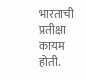भारताची प्रतीक्षा कायम होती.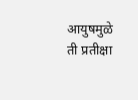आयुषमुळे ती प्रतीक्षा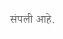संपली आहे.